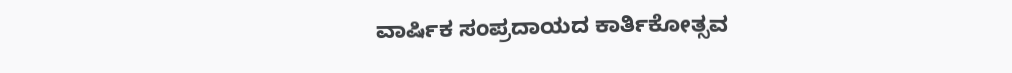ವಾರ್ಷಿಕ ಸಂಪ್ರದಾಯದ ಕಾರ್ತಿಕೋತ್ಸವ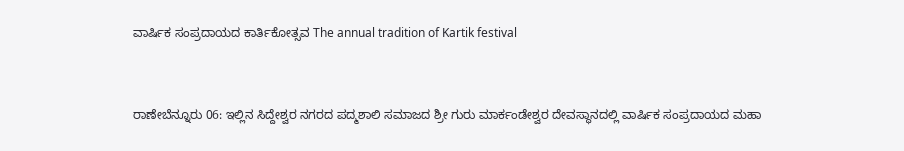ವಾರ್ಷಿಕ ಸಂಪ್ರದಾಯದ ಕಾರ್ತಿಕೋತ್ಸವ The annual tradition of Kartik festival


ರಾಣೇಬೆನ್ನೂರು 06: ಇಲ್ಲಿನ ಸಿದ್ದೇಶ್ವರ ನಗರದ ಪದ್ಮಶಾಲಿ ಸಮಾಜದ ಶ್ರೀ ಗುರು ಮಾರ್ಕಂಡೇಶ್ವರ ದೇವಸ್ಥಾನದಲ್ಲಿ ವಾರ್ಷಿಕ ಸಂಪ್ರದಾಯದ ಮಹಾ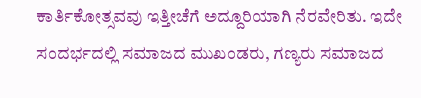ಕಾರ್ತಿಕೋತ್ಸವವು ಇತ್ತೀಚೆಗೆ ಅದ್ದೂರಿಯಾಗಿ ನೆರವೇರಿತು. ಇದೇ ಸಂದರ್ಭದಲ್ಲಿ ಸಮಾಜದ ಮುಖಂಡರು, ಗಣ್ಯರು ಸಮಾಜದ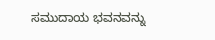ಸಮುದಾಯ ಭವನವನ್ನು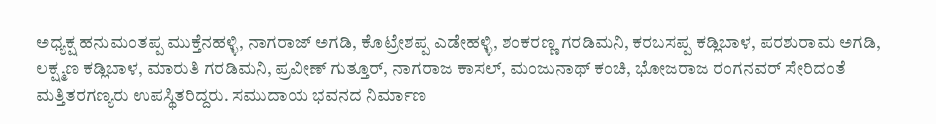ಅಧ್ಯಕ್ಷ ಹನುಮಂತಪ್ಪ ಮುಕ್ತೆನಹಳ್ಳಿ, ನಾಗರಾಜ್ ಅಗಡಿ, ಕೊಟ್ರೇಶಪ್ಪ ಎಡೇಹಳ್ಳಿ, ಶಂಕರಣ್ಣ ಗರಡಿಮನಿ, ಕರಬಸಪ್ಪ ಕಡ್ಲಿಬಾಳ, ಪರಶುರಾಮ ಅಗಡಿ, ಲಕ್ಷ್ಮಣ ಕಡ್ಲಿಬಾಳ, ಮಾರುತಿ ಗರಡಿಮನಿ, ಪ್ರವೀಣ್ ಗುತ್ತೂರ್, ನಾಗರಾಜ ಕಾಸಲ್, ಮಂಜುನಾಥ್ ಕಂಚಿ, ಭೋಜರಾಜ ರಂಗನವರ್ ಸೇರಿದಂತೆ ಮತ್ತಿತರಗಣ್ಯರು ಉಪಸ್ಥಿತರಿದ್ದರು. ಸಮುದಾಯ ಭವನದ ನಿರ್ಮಾಣ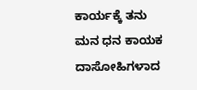ಕಾರ್ಯಕ್ಕೆ ತನು ಮನ ಧನ ಕಾಯಕ ದಾಸೋಹಿಗಳಾದ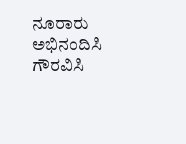ನೂರಾರು ಅಭಿನಂದಿಸಿ ಗೌರವಿಸಿ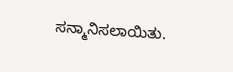ಸನ್ಮಾನಿಸಲಾಯಿತು.